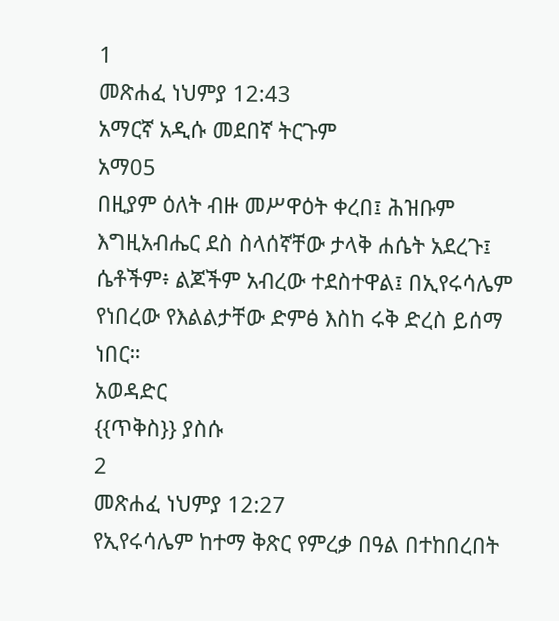1
መጽሐፈ ነህምያ 12:43
አማርኛ አዲሱ መደበኛ ትርጉም
አማ05
በዚያም ዕለት ብዙ መሥዋዕት ቀረበ፤ ሕዝቡም እግዚአብሔር ደስ ስላሰኛቸው ታላቅ ሐሴት አደረጉ፤ ሴቶችም፥ ልጆችም አብረው ተደስተዋል፤ በኢየሩሳሌም የነበረው የእልልታቸው ድምፅ እስከ ሩቅ ድረስ ይሰማ ነበር።
አወዳድር
{{ጥቅስ}} ያስሱ
2
መጽሐፈ ነህምያ 12:27
የኢየሩሳሌም ከተማ ቅጽር የምረቃ በዓል በተከበረበት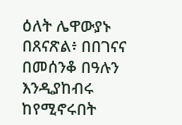ዕለት ሌዋውያኑ በጸናጽል፥ በበገናና በመሰንቆ በዓሉን እንዲያከብሩ ከየሚኖሩበት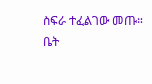ስፍራ ተፈልገው መጡ።
ቤት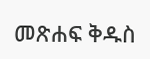መጽሐፍ ቅዱስ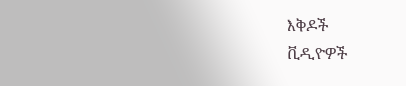እቅዶች
ቪዲዮዎች